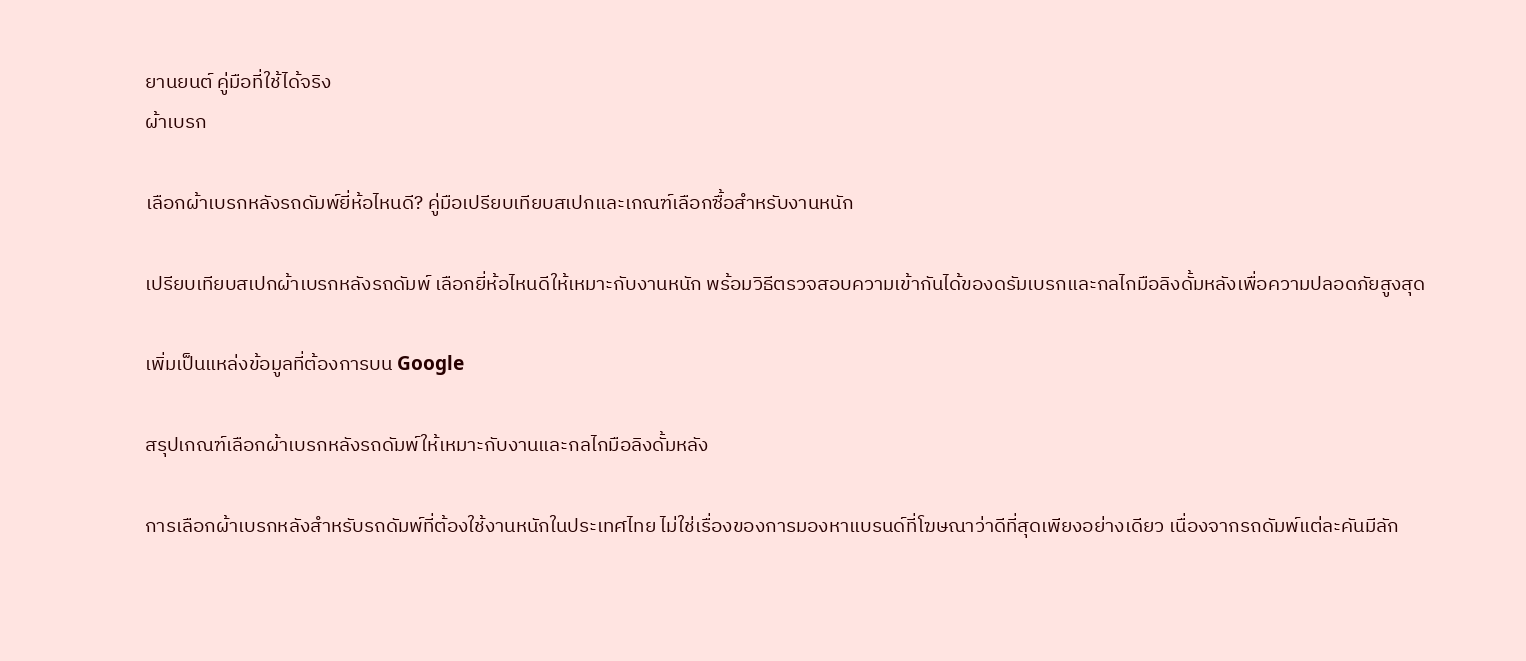ยานยนต์ คู่มือที่ใช้ได้จริง
ผ้าเบรก

เลือกผ้าเบรกหลังรถดัมพ์ยี่ห้อไหนดี? คู่มือเปรียบเทียบสเปกและเกณฑ์เลือกซื้อสำหรับงานหนัก

เปรียบเทียบสเปกผ้าเบรกหลังรถดัมพ์ เลือกยี่ห้อไหนดีให้เหมาะกับงานหนัก พร้อมวิธีตรวจสอบความเข้ากันได้ของดรัมเบรกและกลไกมือลิงดั้มหลังเพื่อความปลอดภัยสูงสุด

เพิ่มเป็นแหล่งข้อมูลที่ต้องการบน Google

สรุปเกณฑ์เลือกผ้าเบรกหลังรถดัมพ์ให้เหมาะกับงานและกลไกมือลิงดั้มหลัง

การเลือกผ้าเบรกหลังสำหรับรถดัมพ์ที่ต้องใช้งานหนักในประเทศไทย ไม่ใช่เรื่องของการมองหาแบรนด์ที่โฆษณาว่าดีที่สุดเพียงอย่างเดียว เนื่องจากรถดัมพ์แต่ละคันมีลัก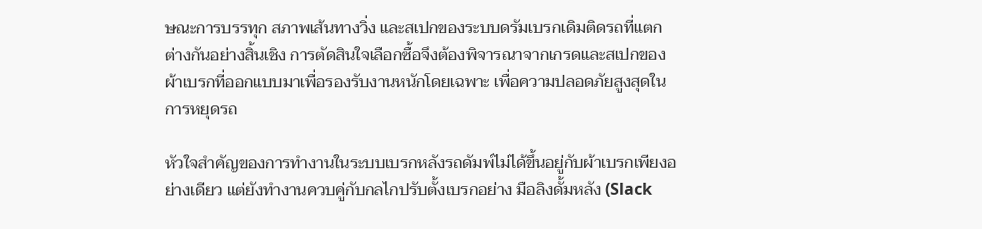ษณะการบรรทุก สภาพเส้นทางวิ่ง และสเปกของระบบดรัมเบรกเดิมติดรถที่แตกต่างกันอย่างสิ้นเชิง การตัดสินใจเลือกซื้อจึงต้องพิจารณาจากเกรดและสเปกของผ้าเบรกที่ออกแบบมาเพื่อรองรับงานหนักโดยเฉพาะ เพื่อความปลอดภัยสูงสุดในการหยุดรถ

หัวใจสำคัญของการทำงานในระบบเบรกหลังรถดัมพ์ไม่ได้ขึ้นอยู่กับผ้าเบรกเพียงอย่างเดียว แต่ยังทำงานควบคู่กับกลไกปรับตั้งเบรกอย่าง มือลิงดั้มหลัง (Slack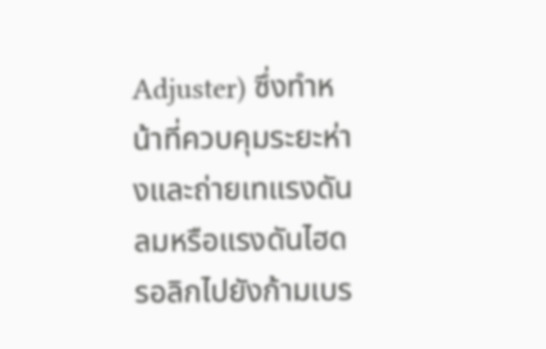Adjuster) ซึ่งทำหน้าที่ควบคุมระยะห่างและถ่ายเทแรงดันลมหรือแรงดันไฮดรอลิกไปยังก้ามเบร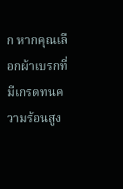ก หากคุณเลือกผ้าเบรกที่มีเกรดทนความร้อนสูง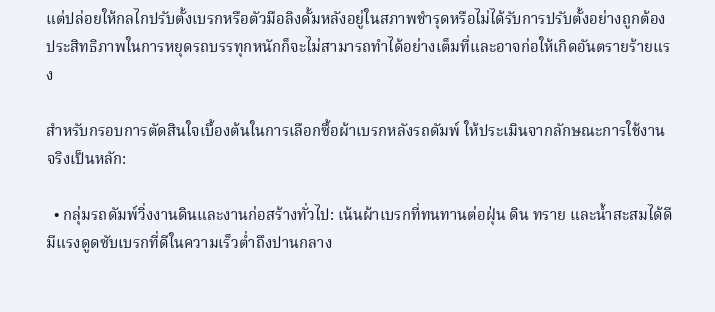แต่ปล่อยให้กลไกปรับตั้งเบรกหรือตัวมือลิงดั้มหลังอยู่ในสภาพชำรุดหรือไม่ได้รับการปรับตั้งอย่างถูกต้อง ประสิทธิภาพในการหยุดรถบรรทุกหนักก็จะไม่สามารถทำได้อย่างเต็มที่และอาจก่อให้เกิดอันตรายร้ายแรง

สำหรับกรอบการตัดสินใจเบื้องต้นในการเลือกซื้อผ้าเบรกหลังรถดัมพ์ ให้ประเมินจากลักษณะการใช้งานจริงเป็นหลัก:

  • กลุ่มรถดัมพ์วิ่งงานดินและงานก่อสร้างทั่วไป: เน้นผ้าเบรกที่ทนทานต่อฝุ่น ดิน ทราย และน้ำสะสมได้ดี มีแรงดูดซับเบรกที่ดีในความเร็วต่ำถึงปานกลาง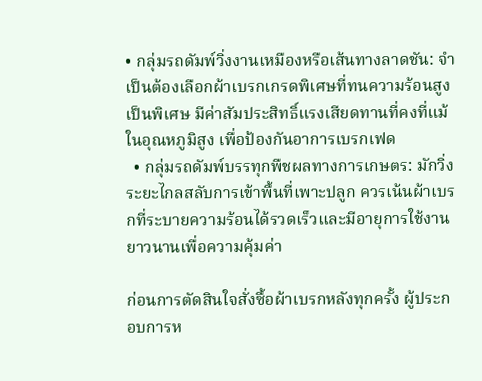• กลุ่มรถดัมพ์วิ่งงานเหมืองหรือเส้นทางลาดชัน: จำเป็นต้องเลือกผ้าเบรกเกรดพิเศษที่ทนความร้อนสูงเป็นพิเศษ มีค่าสัมประสิทธิ์แรงเสียดทานที่คงที่แม้ในอุณหภูมิสูง เพื่อป้องกันอาการเบรกเฟด
  • กลุ่มรถดัมพ์บรรทุกพืชผลทางการเกษตร: มักวิ่งระยะไกลสลับการเข้าพื้นที่เพาะปลูก ควรเน้นผ้าเบรกที่ระบายความร้อนได้รวดเร็วและมีอายุการใช้งานยาวนานเพื่อความคุ้มค่า

ก่อนการตัดสินใจสั่งซื้อผ้าเบรกหลังทุกครั้ง ผู้ประกอบการห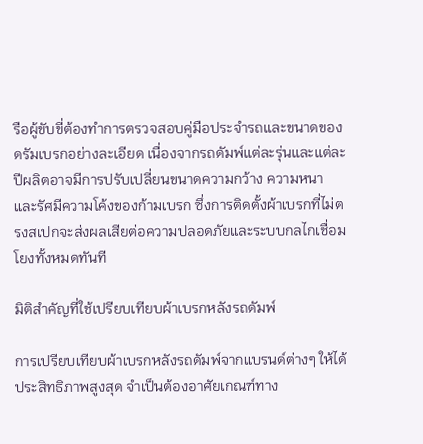รือผู้ขับขี่ต้องทำการตรวจสอบคู่มือประจำรถและขนาดของดรัมเบรกอย่างละเอียด เนื่องจากรถดัมพ์แต่ละรุ่นและแต่ละปีผลิตอาจมีการปรับเปลี่ยนขนาดความกว้าง ความหนา และรัศมีความโค้งของก้ามเบรก ซึ่งการติดตั้งผ้าเบรกที่ไม่ตรงสเปกจะส่งผลเสียต่อความปลอดภัยและระบบกลไกเชื่อมโยงทั้งหมดทันที

มิติสำคัญที่ใช้เปรียบเทียบผ้าเบรกหลังรถดัมพ์

การเปรียบเทียบผ้าเบรกหลังรถดัมพ์จากแบรนด์ต่างๆ ให้ได้ประสิทธิภาพสูงสุด จำเป็นต้องอาศัยเกณฑ์ทาง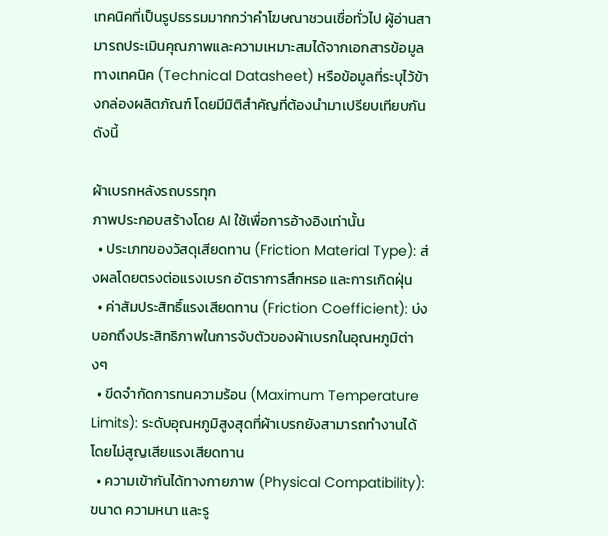เทคนิคที่เป็นรูปธรรมมากกว่าคำโฆษณาชวนเชื่อทั่วไป ผู้อ่านสามารถประเมินคุณภาพและความเหมาะสมได้จากเอกสารข้อมูลทางเทคนิค (Technical Datasheet) หรือข้อมูลที่ระบุไว้ข้างกล่องผลิตภัณฑ์ โดยมีมิติสำคัญที่ต้องนำมาเปรียบเทียบกันดังนี้

ผ้าเบรกหลังรถบรรทุก
ภาพประกอบสร้างโดย AI ใช้เพื่อการอ้างอิงเท่านั้น
  • ประเภทของวัสดุเสียดทาน (Friction Material Type): ส่งผลโดยตรงต่อแรงเบรก อัตราการสึกหรอ และการเกิดฝุ่น
  • ค่าสัมประสิทธิ์แรงเสียดทาน (Friction Coefficient): บ่งบอกถึงประสิทธิภาพในการจับตัวของผ้าเบรกในอุณหภูมิต่างๆ
  • ขีดจำกัดการทนความร้อน (Maximum Temperature Limits): ระดับอุณหภูมิสูงสุดที่ผ้าเบรกยังสามารถทำงานได้โดยไม่สูญเสียแรงเสียดทาน
  • ความเข้ากันได้ทางกายภาพ (Physical Compatibility): ขนาด ความหนา และรู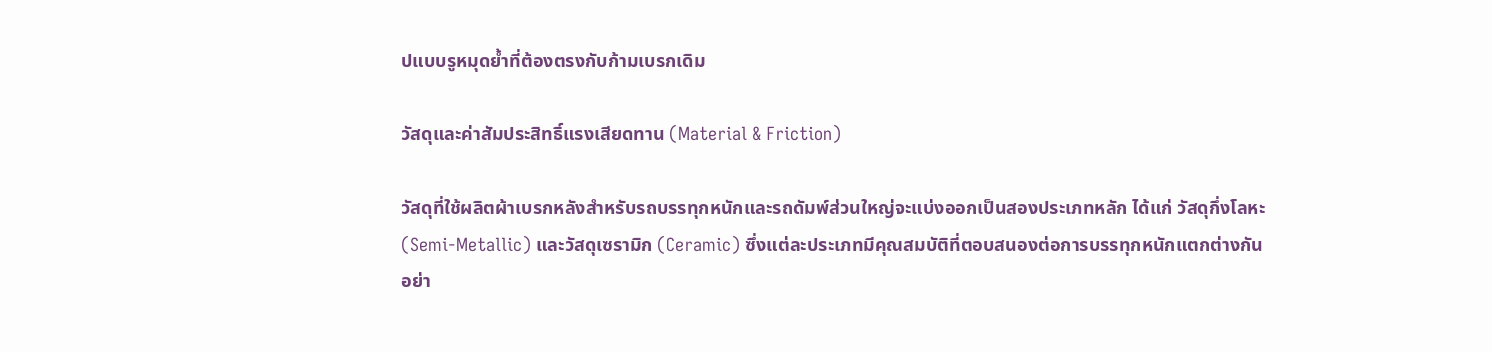ปแบบรูหมุดย้ำที่ต้องตรงกับก้ามเบรกเดิม

วัสดุและค่าสัมประสิทธิ์แรงเสียดทาน (Material & Friction)

วัสดุที่ใช้ผลิตผ้าเบรกหลังสำหรับรถบรรทุกหนักและรถดัมพ์ส่วนใหญ่จะแบ่งออกเป็นสองประเภทหลัก ได้แก่ วัสดุกึ่งโลหะ (Semi-Metallic) และวัสดุเซรามิก (Ceramic) ซึ่งแต่ละประเภทมีคุณสมบัติที่ตอบสนองต่อการบรรทุกหนักแตกต่างกันอย่า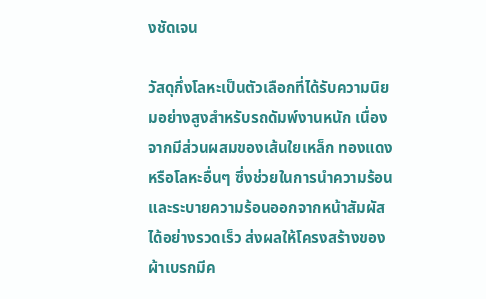งชัดเจน

วัสดุกึ่งโลหะเป็นตัวเลือกที่ได้รับความนิยมอย่างสูงสำหรับรถดัมพ์งานหนัก เนื่องจากมีส่วนผสมของเส้นใยเหล็ก ทองแดง หรือโลหะอื่นๆ ซึ่งช่วยในการนำความร้อนและระบายความร้อนออกจากหน้าสัมผัสได้อย่างรวดเร็ว ส่งผลให้โครงสร้างของผ้าเบรกมีค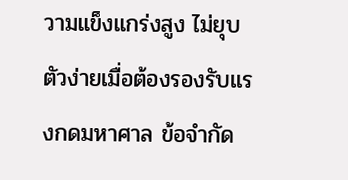วามแข็งแกร่งสูง ไม่ยุบตัวง่ายเมื่อต้องรองรับแรงกดมหาศาล ข้อจำกัด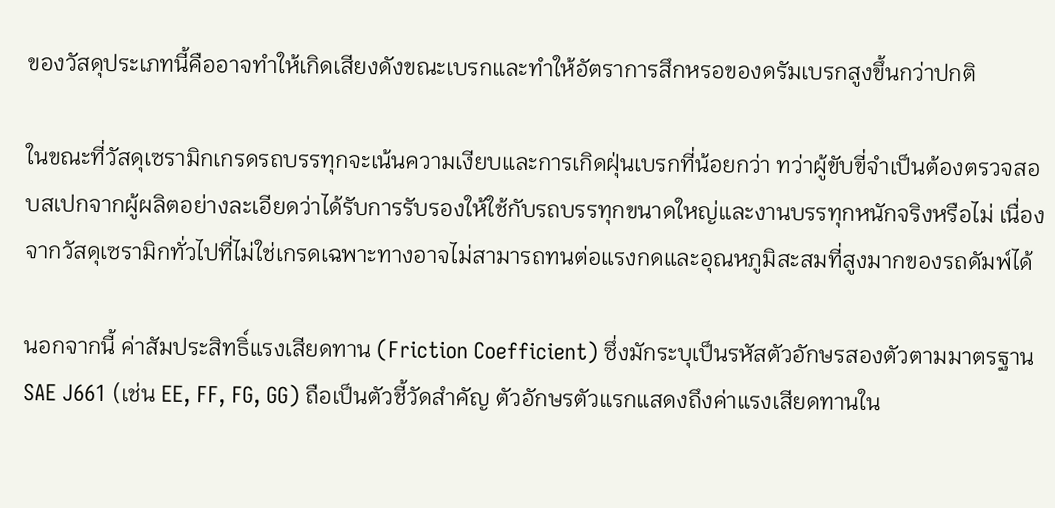ของวัสดุประเภทนี้คืออาจทำให้เกิดเสียงดังขณะเบรกและทำให้อัตราการสึกหรอของดรัมเบรกสูงขึ้นกว่าปกติ

ในขณะที่วัสดุเซรามิกเกรดรถบรรทุกจะเน้นความเงียบและการเกิดฝุ่นเบรกที่น้อยกว่า ทว่าผู้ขับขี่จำเป็นต้องตรวจสอบสเปกจากผู้ผลิตอย่างละเอียดว่าได้รับการรับรองให้ใช้กับรถบรรทุกขนาดใหญ่และงานบรรทุกหนักจริงหรือไม่ เนื่องจากวัสดุเซรามิกทั่วไปที่ไม่ใช่เกรดเฉพาะทางอาจไม่สามารถทนต่อแรงกดและอุณหภูมิสะสมที่สูงมากของรถดัมพ์ได้

นอกจากนี้ ค่าสัมประสิทธิ์แรงเสียดทาน (Friction Coefficient) ซึ่งมักระบุเป็นรหัสตัวอักษรสองตัวตามมาตรฐาน SAE J661 (เช่น EE, FF, FG, GG) ถือเป็นตัวชี้วัดสำคัญ ตัวอักษรตัวแรกแสดงถึงค่าแรงเสียดทานใน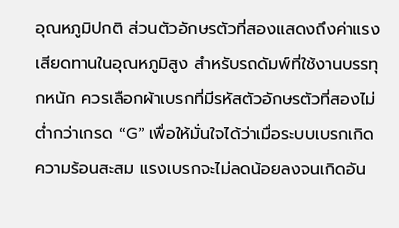อุณหภูมิปกติ ส่วนตัวอักษรตัวที่สองแสดงถึงค่าแรงเสียดทานในอุณหภูมิสูง สำหรับรถดัมพ์ที่ใช้งานบรรทุกหนัก ควรเลือกผ้าเบรกที่มีรหัสตัวอักษรตัวที่สองไม่ต่ำกว่าเกรด “G” เพื่อให้มั่นใจได้ว่าเมื่อระบบเบรกเกิดความร้อนสะสม แรงเบรกจะไม่ลดน้อยลงจนเกิดอัน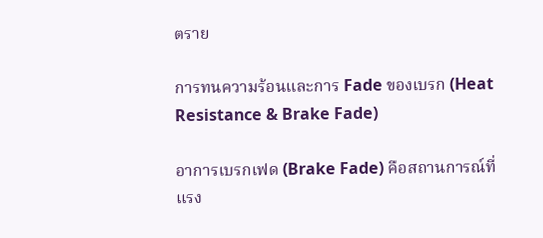ตราย

การทนความร้อนและการ Fade ของเบรก (Heat Resistance & Brake Fade)

อาการเบรกเฟด (Brake Fade) คือสถานการณ์ที่แรง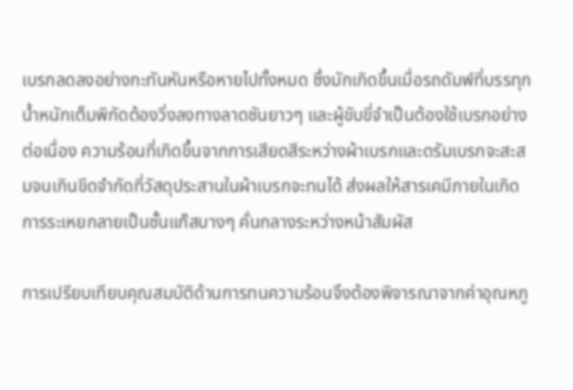เบรกลดลงอย่างกะทันหันหรือหายไปทั้งหมด ซึ่งมักเกิดขึ้นเมื่อรถดัมพ์ที่บรรทุกน้ำหนักเต็มพิกัดต้องวิ่งลงทางลาดชันยาวๆ และผู้ขับขี่จำเป็นต้องใช้เบรกอย่างต่อเนื่อง ความร้อนที่เกิดขึ้นจากการเสียดสีระหว่างผ้าเบรกและดรัมเบรกจะสะสมจนเกินขีดจำกัดที่วัสดุประสานในผ้าเบรกจะทนได้ ส่งผลให้สารเคมีภายในเกิดการระเหยกลายเป็นชั้นแก๊สบางๆ คั่นกลางระหว่างหน้าสัมผัส

การเปรียบเทียบคุณสมบัติด้านการทนความร้อนจึงต้องพิจารณาจากค่าอุณหภู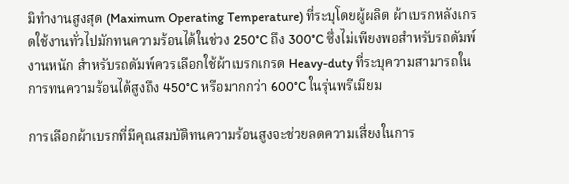มิทำงานสูงสุด (Maximum Operating Temperature) ที่ระบุโดยผู้ผลิต ผ้าเบรกหลังเกรดใช้งานทั่วไปมักทนความร้อนได้ในช่วง 250°C ถึง 300°C ซึ่งไม่เพียงพอสำหรับรถดัมพ์งานหนัก สำหรับรถดัมพ์ควรเลือกใช้ผ้าเบรกเกรด Heavy-duty ที่ระบุความสามารถในการทนความร้อนได้สูงถึง 450°C หรือมากกว่า 600°C ในรุ่นพรีเมียม

การเลือกผ้าเบรกที่มีคุณสมบัติทนความร้อนสูงจะช่วยลดความเสี่ยงในการ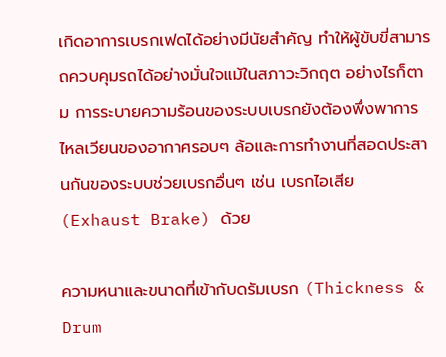เกิดอาการเบรกเฟดได้อย่างมีนัยสำคัญ ทำให้ผู้ขับขี่สามารถควบคุมรถได้อย่างมั่นใจแม้ในสภาวะวิกฤต อย่างไรก็ตาม การระบายความร้อนของระบบเบรกยังต้องพึ่งพาการไหลเวียนของอากาศรอบๆ ล้อและการทำงานที่สอดประสานกันของระบบช่วยเบรกอื่นๆ เช่น เบรกไอเสีย (Exhaust Brake) ด้วย

ความหนาและขนาดที่เข้ากับดรัมเบรก (Thickness & Drum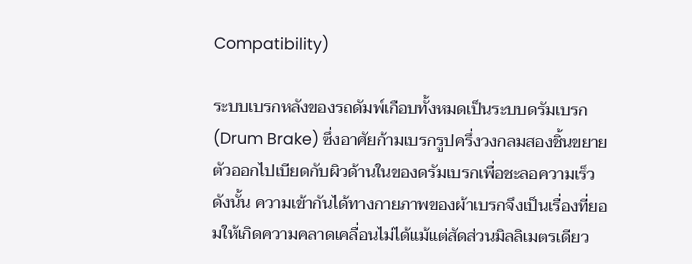Compatibility)

ระบบเบรกหลังของรถดัมพ์เกือบทั้งหมดเป็นระบบดรัมเบรก (Drum Brake) ซึ่งอาศัยก้ามเบรกรูปครึ่งวงกลมสองชิ้นขยายตัวออกไปเบียดกับผิวด้านในของดรัมเบรกเพื่อชะลอความเร็ว ดังนั้น ความเข้ากันได้ทางกายภาพของผ้าเบรกจึงเป็นเรื่องที่ยอมให้เกิดความคลาดเคลื่อนไม่ได้แม้แต่สัดส่วนมิลลิเมตรเดียว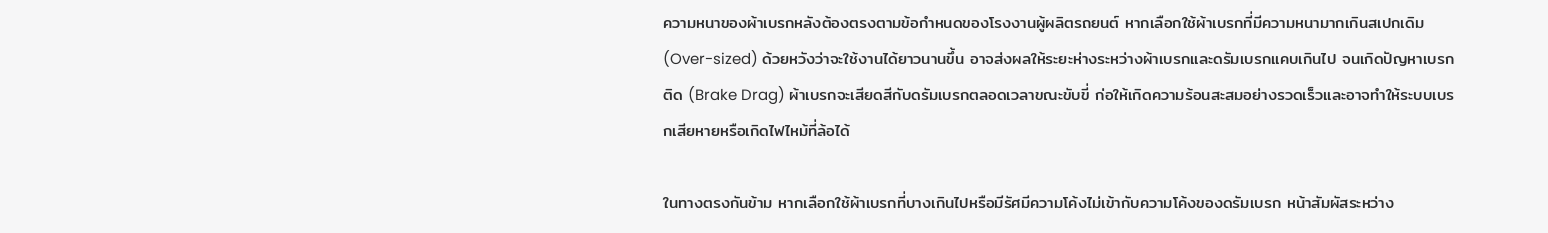ความหนาของผ้าเบรกหลังต้องตรงตามข้อกำหนดของโรงงานผู้ผลิตรถยนต์ หากเลือกใช้ผ้าเบรกที่มีความหนามากเกินสเปกเดิม (Over-sized) ด้วยหวังว่าจะใช้งานได้ยาวนานขึ้น อาจส่งผลให้ระยะห่างระหว่างผ้าเบรกและดรัมเบรกแคบเกินไป จนเกิดปัญหาเบรกติด (Brake Drag) ผ้าเบรกจะเสียดสีกับดรัมเบรกตลอดเวลาขณะขับขี่ ก่อให้เกิดความร้อนสะสมอย่างรวดเร็วและอาจทำให้ระบบเบรกเสียหายหรือเกิดไฟไหม้ที่ล้อได้

ในทางตรงกันข้าม หากเลือกใช้ผ้าเบรกที่บางเกินไปหรือมีรัศมีความโค้งไม่เข้ากับความโค้งของดรัมเบรก หน้าสัมผัสระหว่าง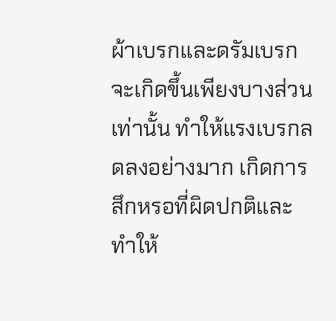ผ้าเบรกและดรัมเบรกจะเกิดขึ้นเพียงบางส่วนเท่านั้น ทำให้แรงเบรกลดลงอย่างมาก เกิดการสึกหรอที่ผิดปกติและทำให้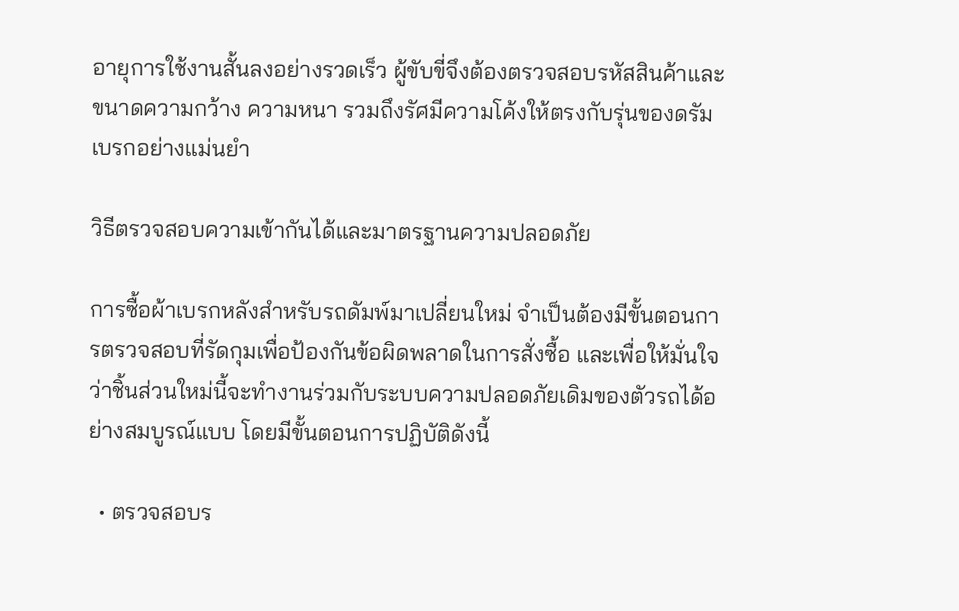อายุการใช้งานสั้นลงอย่างรวดเร็ว ผู้ขับขี่จึงต้องตรวจสอบรหัสสินค้าและขนาดความกว้าง ความหนา รวมถึงรัศมีความโค้งให้ตรงกับรุ่นของดรัมเบรกอย่างแม่นยำ

วิธีตรวจสอบความเข้ากันได้และมาตรฐานความปลอดภัย

การซื้อผ้าเบรกหลังสำหรับรถดัมพ์มาเปลี่ยนใหม่ จำเป็นต้องมีขั้นตอนการตรวจสอบที่รัดกุมเพื่อป้องกันข้อผิดพลาดในการสั่งซื้อ และเพื่อให้มั่นใจว่าชิ้นส่วนใหม่นี้จะทำงานร่วมกับระบบความปลอดภัยเดิมของตัวรถได้อย่างสมบูรณ์แบบ โดยมีขั้นตอนการปฏิบัติดังนี้

  • ตรวจสอบร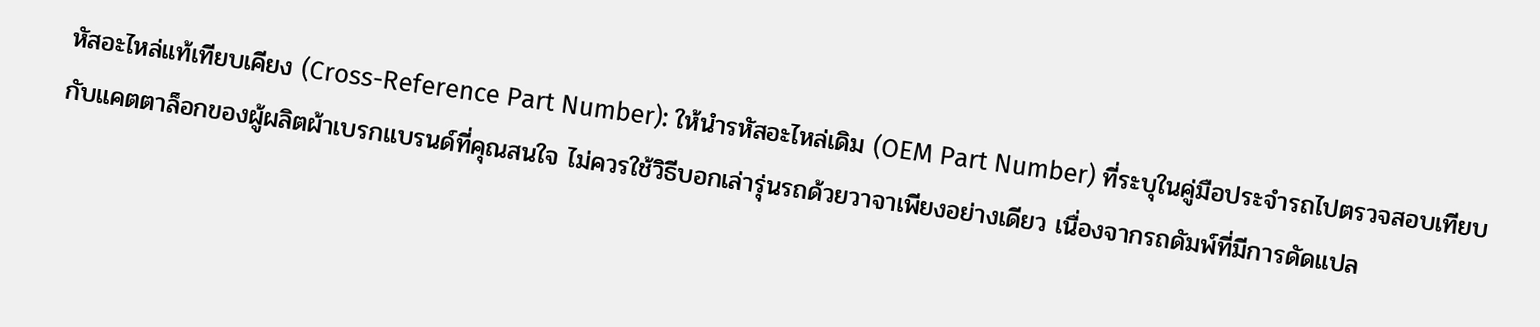หัสอะไหล่แท้เทียบเคียง (Cross-Reference Part Number): ให้นำรหัสอะไหล่เดิม (OEM Part Number) ที่ระบุในคู่มือประจำรถไปตรวจสอบเทียบกับแคตตาล็อกของผู้ผลิตผ้าเบรกแบรนด์ที่คุณสนใจ ไม่ควรใช้วิธีบอกเล่ารุ่นรถด้วยวาจาเพียงอย่างเดียว เนื่องจากรถดัมพ์ที่มีการดัดแปล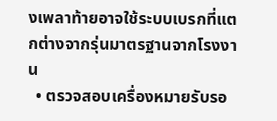งเพลาท้ายอาจใช้ระบบเบรกที่แตกต่างจากรุ่นมาตรฐานจากโรงงาน
  • ตรวจสอบเครื่องหมายรับรอ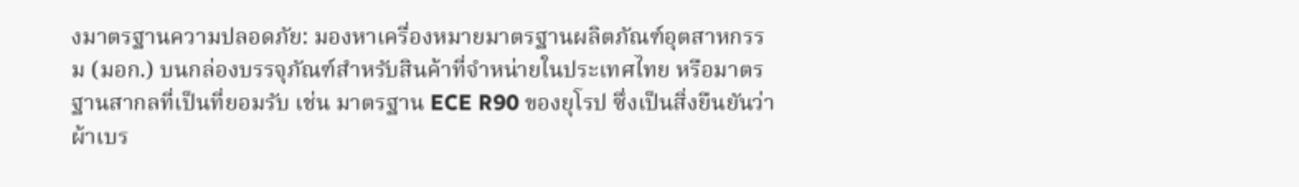งมาตรฐานความปลอดภัย: มองหาเครื่องหมายมาตรฐานผลิตภัณฑ์อุตสาหกรรม (มอก.) บนกล่องบรรจุภัณฑ์สำหรับสินค้าที่จำหน่ายในประเทศไทย หรือมาตรฐานสากลที่เป็นที่ยอมรับ เช่น มาตรฐาน ECE R90 ของยุโรป ซึ่งเป็นสิ่งยืนยันว่าผ้าเบร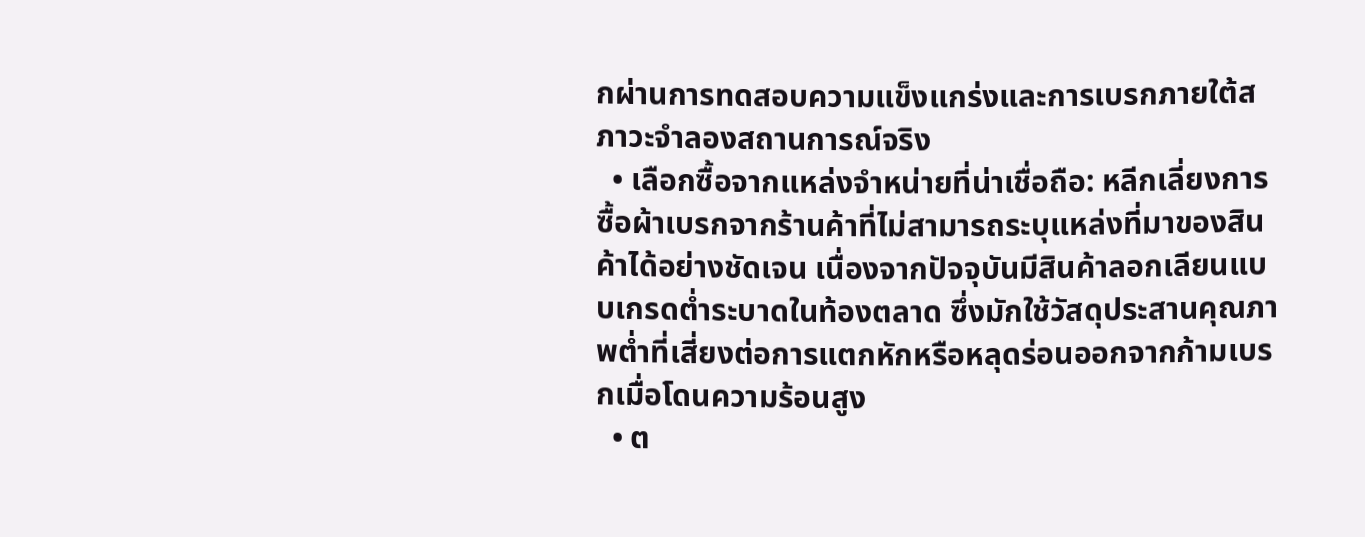กผ่านการทดสอบความแข็งแกร่งและการเบรกภายใต้สภาวะจำลองสถานการณ์จริง
  • เลือกซื้อจากแหล่งจำหน่ายที่น่าเชื่อถือ: หลีกเลี่ยงการซื้อผ้าเบรกจากร้านค้าที่ไม่สามารถระบุแหล่งที่มาของสินค้าได้อย่างชัดเจน เนื่องจากปัจจุบันมีสินค้าลอกเลียนแบบเกรดต่ำระบาดในท้องตลาด ซึ่งมักใช้วัสดุประสานคุณภาพต่ำที่เสี่ยงต่อการแตกหักหรือหลุดร่อนออกจากก้ามเบรกเมื่อโดนความร้อนสูง
  • ต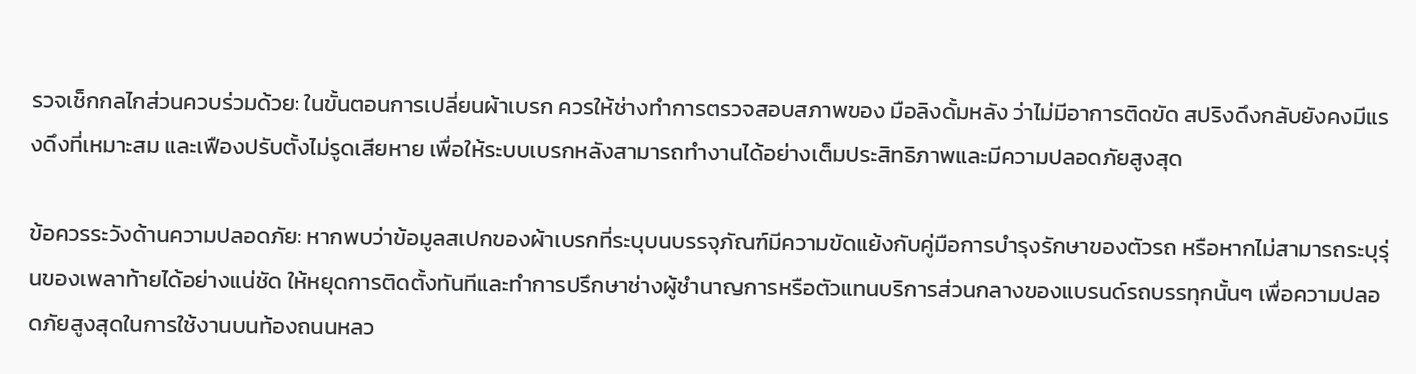รวจเช็กกลไกส่วนควบร่วมด้วย: ในขั้นตอนการเปลี่ยนผ้าเบรก ควรให้ช่างทำการตรวจสอบสภาพของ มือลิงดั้มหลัง ว่าไม่มีอาการติดขัด สปริงดึงกลับยังคงมีแรงดึงที่เหมาะสม และเฟืองปรับตั้งไม่รูดเสียหาย เพื่อให้ระบบเบรกหลังสามารถทำงานได้อย่างเต็มประสิทธิภาพและมีความปลอดภัยสูงสุด

ข้อควรระวังด้านความปลอดภัย: หากพบว่าข้อมูลสเปกของผ้าเบรกที่ระบุบนบรรจุภัณฑ์มีความขัดแย้งกับคู่มือการบำรุงรักษาของตัวรถ หรือหากไม่สามารถระบุรุ่นของเพลาท้ายได้อย่างแน่ชัด ให้หยุดการติดตั้งทันทีและทำการปรึกษาช่างผู้ชำนาญการหรือตัวแทนบริการส่วนกลางของแบรนด์รถบรรทุกนั้นๆ เพื่อความปลอดภัยสูงสุดในการใช้งานบนท้องถนนหลว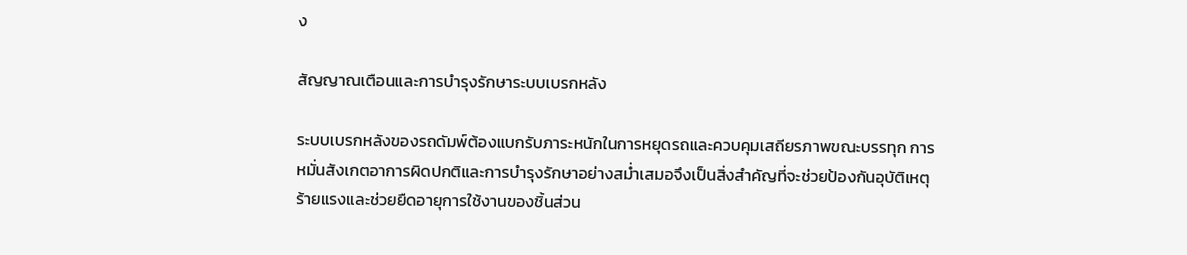ง

สัญญาณเตือนและการบำรุงรักษาระบบเบรกหลัง

ระบบเบรกหลังของรถดัมพ์ต้องแบกรับภาระหนักในการหยุดรถและควบคุมเสถียรภาพขณะบรรทุก การหมั่นสังเกตอาการผิดปกติและการบำรุงรักษาอย่างสม่ำเสมอจึงเป็นสิ่งสำคัญที่จะช่วยป้องกันอุบัติเหตุร้ายแรงและช่วยยืดอายุการใช้งานของชิ้นส่วน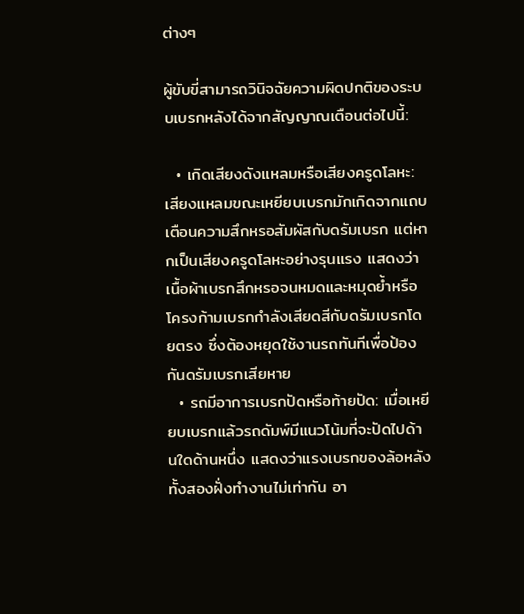ต่างๆ

ผู้ขับขี่สามารถวินิจฉัยความผิดปกติของระบบเบรกหลังได้จากสัญญาณเตือนต่อไปนี้:

  • เกิดเสียงดังแหลมหรือเสียงครูดโลหะ: เสียงแหลมขณะเหยียบเบรกมักเกิดจากแถบเตือนความสึกหรอสัมผัสกับดรัมเบรก แต่หากเป็นเสียงครูดโลหะอย่างรุนแรง แสดงว่าเนื้อผ้าเบรกสึกหรอจนหมดและหมุดย้ำหรือโครงก้ามเบรกกำลังเสียดสีกับดรัมเบรกโดยตรง ซึ่งต้องหยุดใช้งานรถทันทีเพื่อป้องกันดรัมเบรกเสียหาย
  • รถมีอาการเบรกปัดหรือท้ายปัด: เมื่อเหยียบเบรกแล้วรถดัมพ์มีแนวโน้มที่จะปัดไปด้านใดด้านหนึ่ง แสดงว่าแรงเบรกของล้อหลังทั้งสองฝั่งทำงานไม่เท่ากัน อา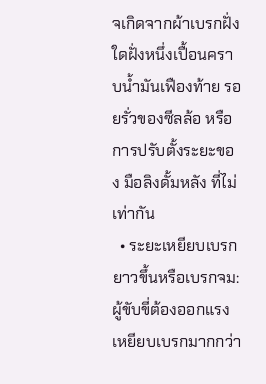จเกิดจากผ้าเบรกฝั่งใดฝั่งหนึ่งเปื้อนคราบน้ำมันเฟืองท้าย รอยรั่วของซีลล้อ หรือการปรับตั้งระยะของ มือลิงดั้มหลัง ที่ไม่เท่ากัน
  • ระยะเหยียบเบรกยาวขึ้นหรือเบรกจม: ผู้ขับขี่ต้องออกแรงเหยียบเบรกมากกว่า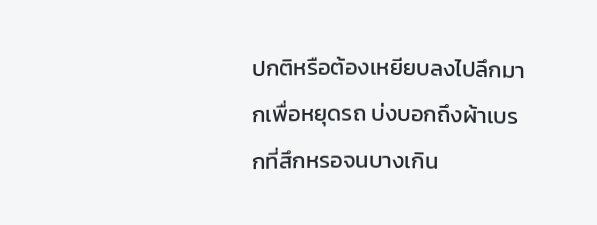ปกติหรือต้องเหยียบลงไปลึกมากเพื่อหยุดรถ บ่งบอกถึงผ้าเบรกที่สึกหรอจนบางเกิน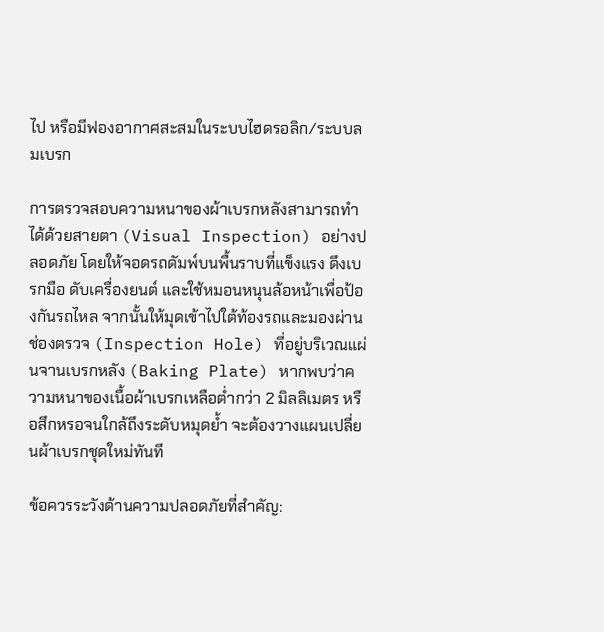ไป หรือมีฟองอากาศสะสมในระบบไฮดรอลิก/ระบบลมเบรก

การตรวจสอบความหนาของผ้าเบรกหลังสามารถทำได้ด้วยสายตา (Visual Inspection) อย่างปลอดภัย โดยให้จอดรถดัมพ์บนพื้นราบที่แข็งแรง ดึงเบรกมือ ดับเครื่องยนต์ และใช้หมอนหนุนล้อหน้าเพื่อป้องกันรถไหล จากนั้นให้มุดเข้าไปใต้ท้องรถและมองผ่านช่องตรวจ (Inspection Hole) ที่อยู่บริเวณแผ่นจานเบรกหลัง (Baking Plate) หากพบว่าความหนาของเนื้อผ้าเบรกเหลือต่ำกว่า 2 มิลลิเมตร หรือสึกหรอจนใกล้ถึงระดับหมุดย้ำ จะต้องวางแผนเปลี่ยนผ้าเบรกชุดใหม่ทันที

ข้อควรระวังด้านความปลอดภัยที่สำคัญ: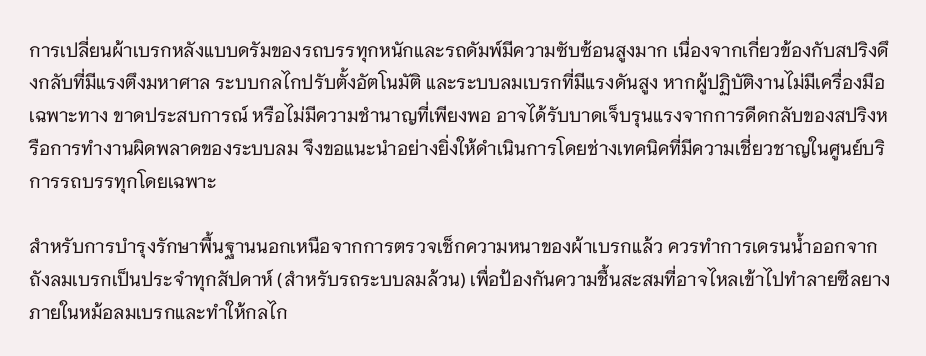การเปลี่ยนผ้าเบรกหลังแบบดรัมของรถบรรทุกหนักและรถดัมพ์มีความซับซ้อนสูงมาก เนื่องจากเกี่ยวข้องกับสปริงดึงกลับที่มีแรงตึงมหาศาล ระบบกลไกปรับตั้งอัตโนมัติ และระบบลมเบรกที่มีแรงดันสูง หากผู้ปฏิบัติงานไม่มีเครื่องมือเฉพาะทาง ขาดประสบการณ์ หรือไม่มีความชำนาญที่เพียงพอ อาจได้รับบาดเจ็บรุนแรงจากการดีดกลับของสปริงหรือการทำงานผิดพลาดของระบบลม จึงขอแนะนำอย่างยิ่งให้ดำเนินการโดยช่างเทคนิคที่มีความเชี่ยวชาญในศูนย์บริการรถบรรทุกโดยเฉพาะ

สำหรับการบำรุงรักษาพื้นฐานนอกเหนือจากการตรวจเช็กความหนาของผ้าเบรกแล้ว ควรทำการเดรนน้ำออกจากถังลมเบรกเป็นประจำทุกสัปดาห์ (สำหรับรถระบบลมล้วน) เพื่อป้องกันความชื้นสะสมที่อาจไหลเข้าไปทำลายซีลยางภายในหม้อลมเบรกและทำให้กลไก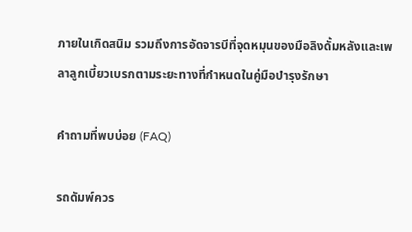ภายในเกิดสนิม รวมถึงการอัดจารบีที่จุดหมุนของมือลิงดั้มหลังและเพลาลูกเบี้ยวเบรกตามระยะทางที่กำหนดในคู่มือบำรุงรักษา

คำถามที่พบบ่อย (FAQ)

รถดัมพ์ควร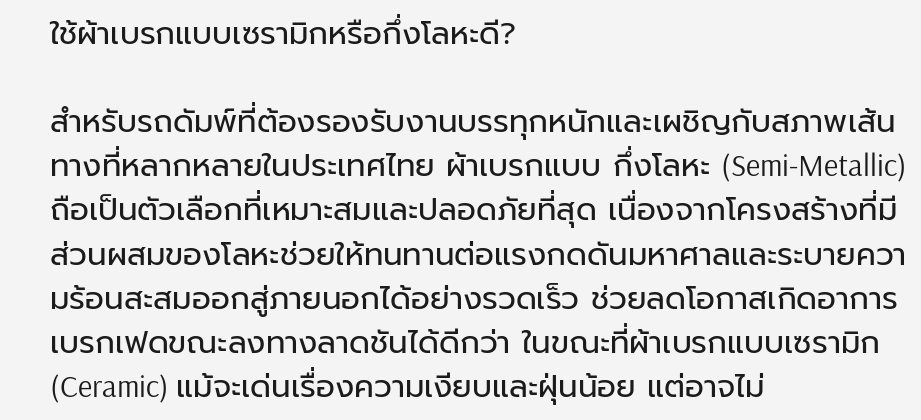ใช้ผ้าเบรกแบบเซรามิกหรือกึ่งโลหะดี?

สำหรับรถดัมพ์ที่ต้องรองรับงานบรรทุกหนักและเผชิญกับสภาพเส้นทางที่หลากหลายในประเทศไทย ผ้าเบรกแบบ กึ่งโลหะ (Semi-Metallic) ถือเป็นตัวเลือกที่เหมาะสมและปลอดภัยที่สุด เนื่องจากโครงสร้างที่มีส่วนผสมของโลหะช่วยให้ทนทานต่อแรงกดดันมหาศาลและระบายความร้อนสะสมออกสู่ภายนอกได้อย่างรวดเร็ว ช่วยลดโอกาสเกิดอาการเบรกเฟดขณะลงทางลาดชันได้ดีกว่า ในขณะที่ผ้าเบรกแบบเซรามิก (Ceramic) แม้จะเด่นเรื่องความเงียบและฝุ่นน้อย แต่อาจไม่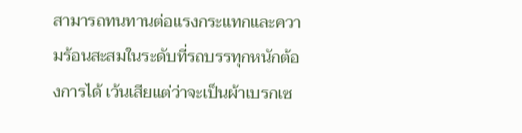สามารถทนทานต่อแรงกระแทกและความร้อนสะสมในระดับที่รถบรรทุกหนักต้องการได้ เว้นเสียแต่ว่าจะเป็นผ้าเบรกเซ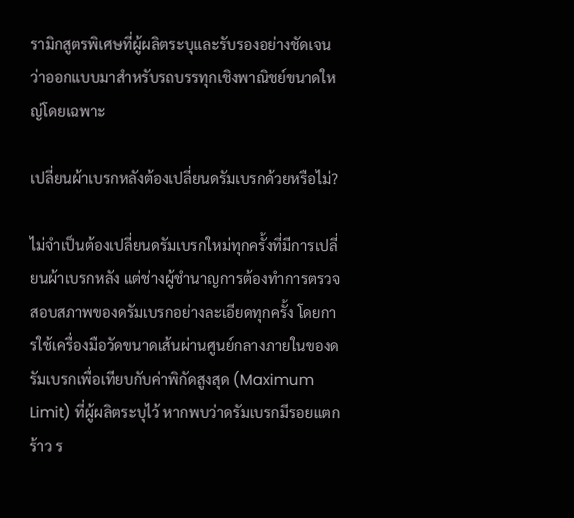รามิกสูตรพิเศษที่ผู้ผลิตระบุและรับรองอย่างชัดเจนว่าออกแบบมาสำหรับรถบรรทุกเชิงพาณิชย์ขนาดใหญ่โดยเฉพาะ

เปลี่ยนผ้าเบรกหลังต้องเปลี่ยนดรัมเบรกด้วยหรือไม่?

ไม่จำเป็นต้องเปลี่ยนดรัมเบรกใหม่ทุกครั้งที่มีการเปลี่ยนผ้าเบรกหลัง แต่ช่างผู้ชำนาญการต้องทำการตรวจสอบสภาพของดรัมเบรกอย่างละเอียดทุกครั้ง โดยการใช้เครื่องมือวัดขนาดเส้นผ่านศูนย์กลางภายในของดรัมเบรกเพื่อเทียบกับค่าพิกัดสูงสุด (Maximum Limit) ที่ผู้ผลิตระบุไว้ หากพบว่าดรัมเบรกมีรอยแตกร้าว ร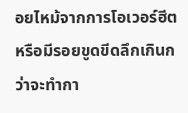อยไหม้จากการโอเวอร์ฮีต หรือมีรอยขูดขีดลึกเกินกว่าจะทำกา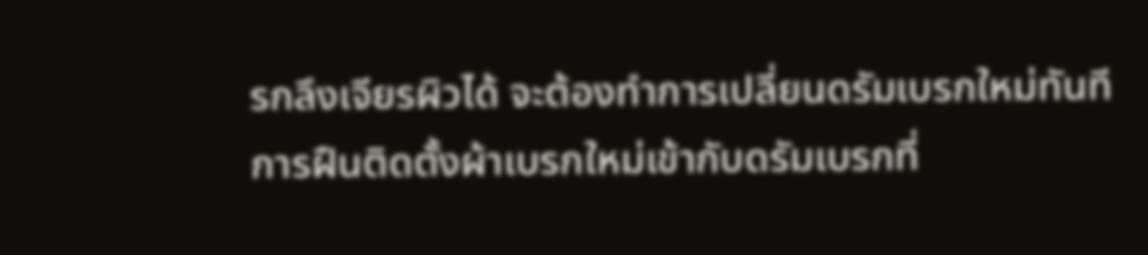รกลึงเจียรผิวได้ จะต้องทำการเปลี่ยนดรัมเบรกใหม่ทันที การฝืนติดตั้งผ้าเบรกใหม่เข้ากับดรัมเบรกที่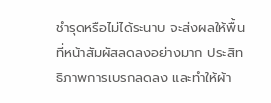ชำรุดหรือไม่ได้ระนาบ จะส่งผลให้พื้นที่หน้าสัมผัสลดลงอย่างมาก ประสิทธิภาพการเบรกลดลง และทำให้ผ้า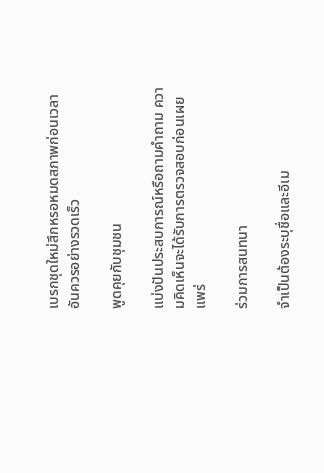เบรกชุดใหม่สึกหรอหมดสภาพก่อนเวลาอันควรอย่างรวดเร็ว

พูดคุยกับชุมชน

แบ่งปันประสบการณ์หรือถามคำถาม ความคิดเห็นจะได้รับการตรวจสอบก่อนเผยแพร่

ร่วมการสนทนา

จำเป็นต้องระบุชื่อและอีเม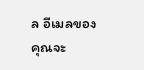ล อีเมลของคุณจะ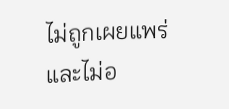ไม่ถูกเผยแพร่ และไม่อ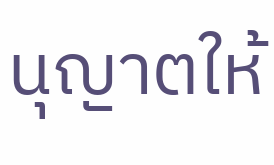นุญาตให้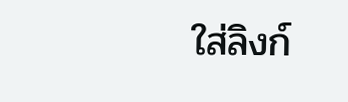ใส่ลิงก์